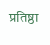प्रतिष्ठा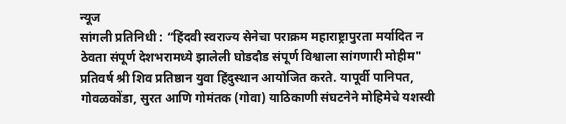न्यूज
सांगली प्रतिनिधी : “हिंदवी स्वराज्य सेनेचा पराक्रम महाराष्ट्रापुरता मर्यादित न ठेवता संपूर्ण देशभरामध्ये झालेली घोडदौड संपूर्ण विश्वाला सांगणारी मोहीम" प्रतिवर्ष श्री शिव प्रतिष्ठान युवा हिंदुस्थान आयोजित करते. यापूर्वी पानिपत, गोवळकोंडा, सुरत आणि गोमंतक (गोवा) याठिकाणी संघटनेने मोहिमेचे यशस्वी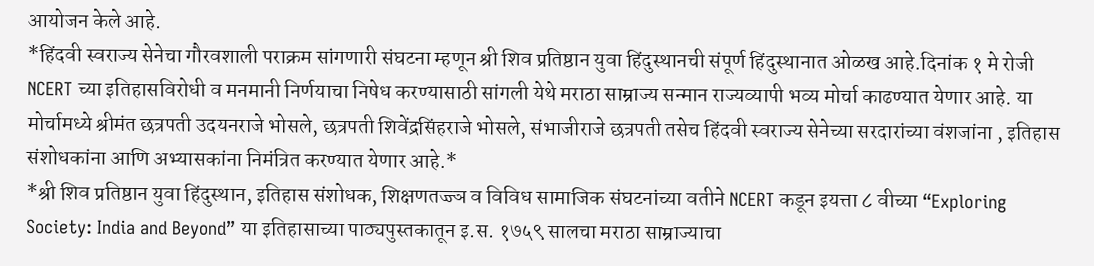आयोजन केले आहे.
*हिंदवी स्वराज्य सेनेचा गौरवशाली पराक्रम सांगणारी संघटना म्हणून श्री शिव प्रतिष्ठान युवा हिंदुस्थानची संपूर्ण हिंदुस्थानात ओळख आहे.दिनांक १ मे रोजी NCERT च्या इतिहासविरोधी व मनमानी निर्णयाचा निषेध करण्यासाठी सांगली येथे मराठा साम्राज्य सन्मान राज्यव्यापी भव्य मोर्चा काढण्यात येणार आहे. या मोर्चामध्ये श्रीमंत छत्रपती उदयनराजे भोसले, छत्रपती शिवेंद्रसिंहराजे भोसले, संभाजीराजे छत्रपती तसेच हिंदवी स्वराज्य सेनेच्या सरदारांच्या वंशजांना , इतिहास संशोधकांना आणि अभ्यासकांना निमंत्रित करण्यात येणार आहे.*
*श्री शिव प्रतिष्ठान युवा हिंदुस्थान, इतिहास संशोधक, शिक्षणतज्ज्ञ व विविध सामाजिक संघटनांच्या वतीने NCERT कडून इयत्ता ८ वीच्या “Exploring Society: India and Beyond” या इतिहासाच्या पाठ्यपुस्तकातून इ.स. १७५९ सालचा मराठा साम्राज्याचा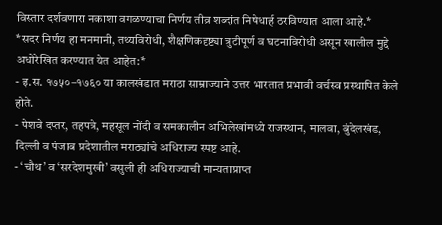विस्तार दर्शवणारा नकाशा वगळण्याचा निर्णय तीव्र शब्दांत निषेधार्ह ठरविण्यात आला आहे.*
*सदर निर्णय हा मनमानी, तथ्यविरोधी, शैक्षणिकदृष्ट्या त्रुटीपूर्ण व घटनाविरोधी असून खालील मुद्दे अधोरेखित करण्यात येत आहेत:*
- इ.स. १७५०–१७६० या कालखंडात मराठा साम्राज्याने उत्तर भारतात प्रभावी वर्चस्व प्रस्थापित केले होते.
- पेशवे दप्तर, तहपत्रे, महसूल नोंदी व समकालीन अभिलेखांमध्ये राजस्थान, मालवा, बुंदेलखंड, दिल्ली व पंजाब प्रदेशातील मराठ्यांचे अधिराज्य स्पष्ट आहे.
- ‘चौथ’ व ‘सरदेशमुखी’ वसुली ही अधिराज्याची मान्यताप्राप्त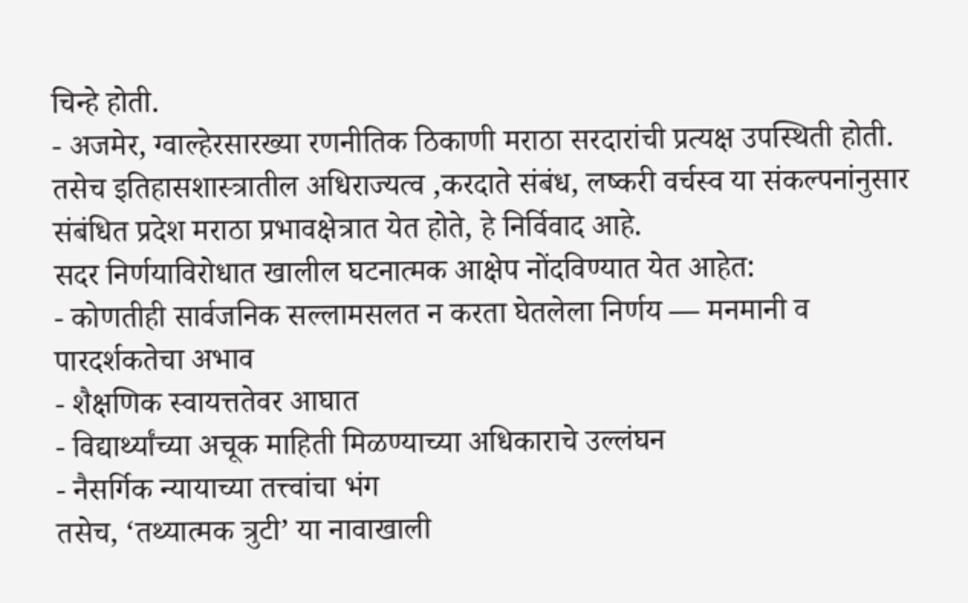चिन्हे होती.
- अजमेर, ग्वाल्हेरसारख्या रणनीतिक ठिकाणी मराठा सरदारांची प्रत्यक्ष उपस्थिती होती.
तसेच इतिहासशास्त्रातील अधिराज्यत्व ,करदाते संबंध, लष्करी वर्चस्व या संकल्पनांनुसार संबंधित प्रदेश मराठा प्रभावक्षेत्रात येत होते, हे निर्विवाद आहे.
सदर निर्णयाविरोधात खालील घटनात्मक आक्षेप नोंदविण्यात येत आहेत:
- कोणतीही सार्वजनिक सल्लामसलत न करता घेतलेला निर्णय — मनमानी व पारदर्शकतेचा अभाव
- शैक्षणिक स्वायत्ततेवर आघात
- विद्यार्थ्यांच्या अचूक माहिती मिळण्याच्या अधिकाराचे उल्लंघन
- नैसर्गिक न्यायाच्या तत्त्वांचा भंग
तसेच, ‘तथ्यात्मक त्रुटी’ या नावाखाली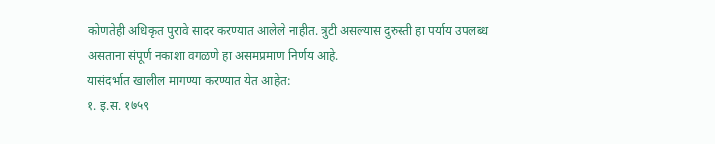कोणतेही अधिकृत पुरावे सादर करण्यात आलेले नाहीत. त्रुटी असल्यास दुरुस्ती हा पर्याय उपलब्ध असताना संपूर्ण नकाशा वगळणे हा असमप्रमाण निर्णय आहे.
यासंदर्भात खालील मागण्या करण्यात येत आहेत:
१. इ.स. १७५९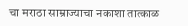चा मराठा साम्राज्याचा नकाशा तात्काळ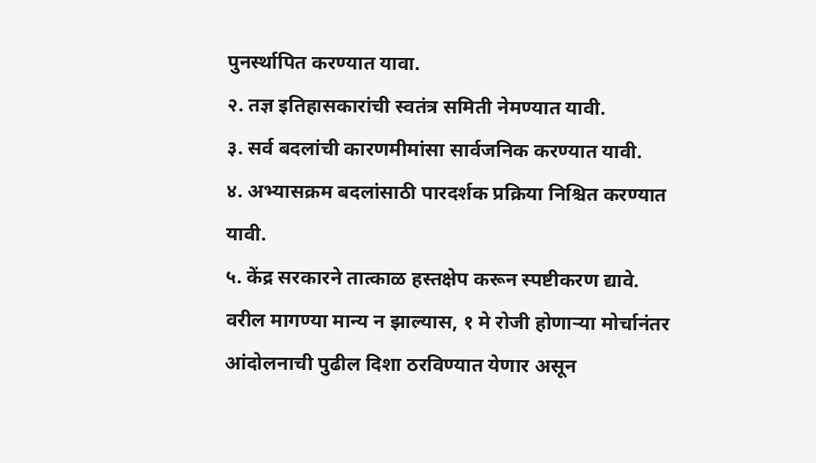पुनर्स्थापित करण्यात यावा.
२. तज्ञ इतिहासकारांची स्वतंत्र समिती नेमण्यात यावी.
३. सर्व बदलांची कारणमीमांसा सार्वजनिक करण्यात यावी.
४. अभ्यासक्रम बदलांसाठी पारदर्शक प्रक्रिया निश्चित करण्यात यावी.
५. केंद्र सरकारने तात्काळ हस्तक्षेप करून स्पष्टीकरण द्यावे.
वरील मागण्या मान्य न झाल्यास, १ मे रोजी होणाऱ्या मोर्चानंतर आंदोलनाची पुढील दिशा ठरविण्यात येणार असून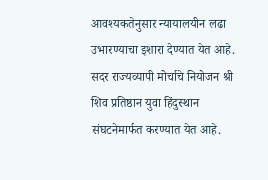आवश्यकतेनुसार न्यायालयीन लढा उभारण्याचा इशारा देण्यात येत आहे.
सदर राज्यव्यापी मोर्चाचे नियोजन श्री शिव प्रतिष्ठान युवा हिंदुस्थान संघटनेमार्फत करण्यात येत आहे.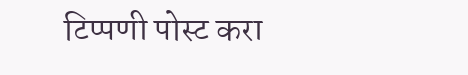टिप्पणी पोस्ट करा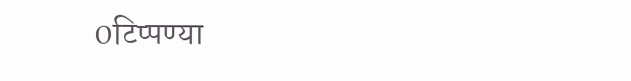0टिप्पण्या